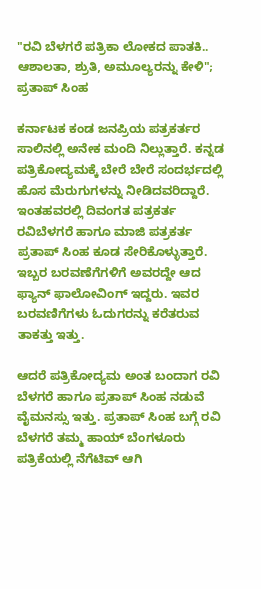"ರವಿ ಬೆಳಗರೆ ಪತ್ರಿಕಾ ಲೋಕದ ಪಾತಕಿ.. ಆಶಾಲತಾ, ಶ್ರುತಿ, ಅಮೂಲ್ಯರನ್ನು ಕೇಳಿ"; ಪ್ರತಾಪ್ ಸಿಂಹ

ಕರ್ನಾಟಕ ಕಂಡ ಜನಪ್ರಿಯ ಪತ್ರಕರ್ತರ ಸಾಲಿನಲ್ಲಿ ಅನೇಕ ಮಂದಿ ನಿಲ್ಲುತ್ತಾರೆ. ಕನ್ನಡ ಪತ್ರಿಕೋದ್ಯಮಕ್ಕೆ ಬೇರೆ ಬೇರೆ ಸಂದರ್ಭದಲ್ಲಿ ಹೊಸ ಮೆರುಗುಗಳನ್ನು ನೀಡಿದವರಿದ್ದಾರೆ. ಇಂತಹವರಲ್ಲಿ ದಿವಂಗತ ಪತ್ರಕರ್ತ ರವಿಬೆಳಗರೆ ಹಾಗೂ ಮಾಜಿ ಪತ್ರಕರ್ತ ಪ್ರತಾಪ್ ಸಿಂಹ ಕೂಡ ಸೇರಿಕೊಳ್ಳುತ್ತಾರೆ. ಇಬ್ಬರ ಬರವಣೆಗೆಗಳಿಗೆ ಅವರದ್ದೇ ಆದ ಫ್ಯಾನ್ ಫಾಲೋವಿಂಗ್ ಇದ್ದರು. ಇವರ ಬರವಣಿಗೆಗಳು ಓದುಗರನ್ನು ಕರೆತರುವ ತಾಕತ್ತು ಇತ್ತು.

ಆದರೆ ಪತ್ರಿಕೋದ್ಯಮ ಅಂತ ಬಂದಾಗ ರವಿ ಬೆಳಗರೆ ಹಾಗೂ ಪ್ರತಾಪ್ ಸಿಂಹ ನಡುವೆ ವೈಮನಸ್ಸು ಇತ್ತು. ಪ್ರತಾಪ್ ಸಿಂಹ ಬಗ್ಗೆ ರವಿ ಬೆಳಗರೆ ತಮ್ಮ ಹಾಯ್ ಬೆಂಗಳೂರು ಪತ್ರಿಕೆಯಲ್ಲಿ ನೆಗೆಟಿವ್ ಆಗಿ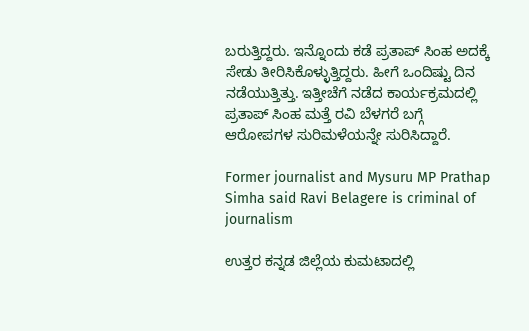ಬರುತ್ತಿದ್ದರು. ಇನ್ನೊಂದು ಕಡೆ ಪ್ರತಾಪ್ ಸಿಂಹ ಅದಕ್ಕೆ ಸೇಡು ತೀರಿಸಿಕೊಳ್ಳುತ್ತಿದ್ದರು. ಹೀಗೆ ಒಂದಿಷ್ಟು ದಿನ ನಡೆಯುತ್ತಿತ್ತು. ಇತ್ತೀಚೆಗೆ ನಡೆದ ಕಾರ್ಯಕ್ರಮದಲ್ಲಿ ಪ್ರತಾಪ್ ಸಿಂಹ ಮತ್ತೆ ರವಿ ಬೆಳಗರೆ ಬಗ್ಗೆ ಆರೋಪಗಳ ಸುರಿಮಳೆಯನ್ನೇ ಸುರಿಸಿದ್ದಾರೆ.

Former journalist and Mysuru MP Prathap Simha said Ravi Belagere is criminal of journalism

ಉತ್ತರ ಕನ್ನಡ ಜಿಲ್ಲೆಯ ಕುಮಟಾದಲ್ಲಿ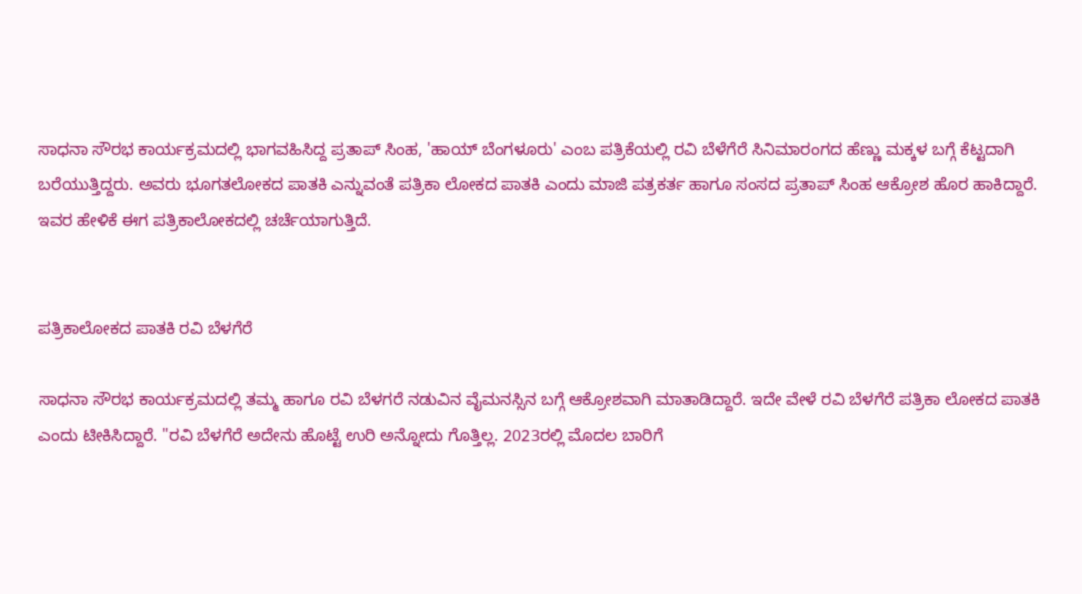ಸಾಧನಾ ಸೌರಭ ಕಾರ್ಯಕ್ರಮದಲ್ಲಿ ಭಾಗವಹಿಸಿದ್ದ ಪ್ರತಾಪ್ ಸಿಂಹ, 'ಹಾಯ್ ಬೆಂಗಳೂರು' ಎಂಬ ಪತ್ರಿಕೆಯಲ್ಲಿ ರವಿ ಬೆಳೆಗೆರೆ ಸಿನಿಮಾರಂಗದ ಹೆಣ್ಣು ಮಕ್ಕಳ ಬಗ್ಗೆ ಕೆಟ್ಟದಾಗಿ ಬರೆಯುತ್ತಿದ್ದರು. ಅವರು ಭೂಗತಲೋಕದ ಪಾತಕಿ ಎನ್ನುವಂತೆ ಪತ್ರಿಕಾ ಲೋಕದ ಪಾತಕಿ ಎಂದು ಮಾಜಿ ಪತ್ರಕರ್ತ ಹಾಗೂ ಸಂಸದ ಪ್ರತಾಪ್ ಸಿಂಹ ಆಕ್ರೋಶ ಹೊರ ಹಾಕಿದ್ದಾರೆ. ಇವರ ಹೇಳಿಕೆ ಈಗ ಪತ್ರಿಕಾಲೋಕದಲ್ಲಿ ಚರ್ಚೆಯಾಗುತ್ತಿದೆ.


ಪತ್ರಿಕಾಲೋಕದ ಪಾತಕಿ ರವಿ ಬೆಳಗೆರೆ

ಸಾಧನಾ ಸೌರಭ ಕಾರ್ಯಕ್ರಮದಲ್ಲಿ ತಮ್ಮ ಹಾಗೂ ರವಿ ಬೆಳಗರೆ ನಡುವಿನ ವೈಮನಸ್ಸಿನ ಬಗ್ಗೆ ಆಕ್ರೋಶವಾಗಿ ಮಾತಾಡಿದ್ದಾರೆ. ಇದೇ ವೇಳೆ ರವಿ ಬೆಳಗೆರೆ ಪತ್ರಿಕಾ ಲೋಕದ ಪಾತಕಿ ಎಂದು ಟೀಕಿಸಿದ್ದಾರೆ. "ರವಿ ಬೆಳಗೆರೆ ಅದೇನು ಹೊಟ್ಟೆ ಉರಿ ಅನ್ನೋದು ಗೊತ್ತಿಲ್ಲ. 2023ರಲ್ಲಿ ಮೊದಲ ಬಾರಿಗೆ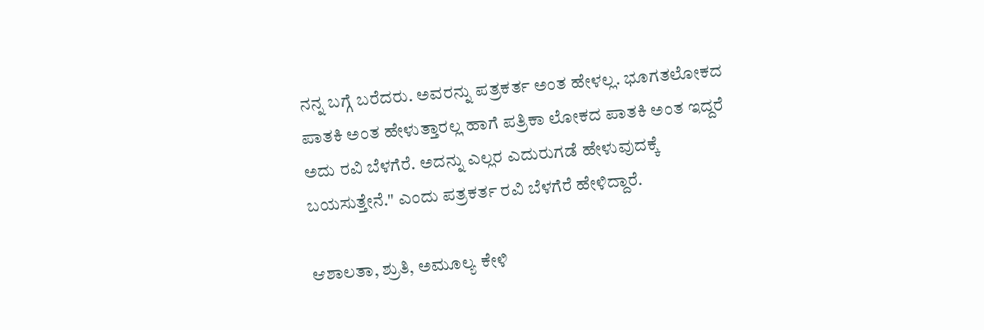ನನ್ನ ಬಗ್ಗೆ ಬರೆದರು. ಅವರನ್ನು ಪತ್ರಕರ್ತ ಅಂತ ಹೇಳಲ್ಲ. ಭೂಗತಲೋಕದ ಪಾತಕಿ ಅಂತ ಹೇಳುತ್ತಾರಲ್ಲ ಹಾಗೆ ಪತ್ರಿಕಾ ಲೋಕದ ಪಾತಕಿ ಅಂತ ಇದ್ದರೆ ಅದು ರವಿ ಬೆಳಗೆರೆ. ಅದನ್ನು ಎಲ್ಲರ ಎದುರುಗಡೆ ಹೇಳುವುದಕ್ಕೆ ಬಯಸುತ್ತೇನೆ." ಎಂದು ಪತ್ರಕರ್ತ ರವಿ ಬೆಳಗೆರೆ ಹೇಳಿದ್ದಾರೆ.

ಆಶಾಲತಾ, ಶ್ರುತಿ, ಅಮೂಲ್ಯ ಕೇಳಿ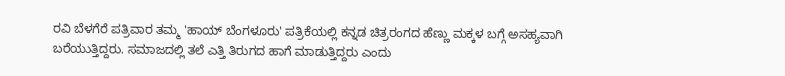ರವಿ ಬೆಳಗೆರೆ ಪತ್ರಿವಾರ ತಮ್ಮ 'ಹಾಯ್‌ ಬೆಂಗಳೂರು' ಪತ್ರಿಕೆಯಲ್ಲಿ ಕನ್ನಡ ಚಿತ್ರರಂಗದ ಹೆಣ್ಣು ಮಕ್ಕಳ ಬಗ್ಗೆ ಅಸಹ್ಯವಾಗಿ ಬರೆಯುತ್ತಿದ್ದರು. ಸಮಾಜದಲ್ಲಿ ತಲೆ ಎತ್ತಿ ತಿರುಗದ ಹಾಗೆ ಮಾಡುತ್ತಿದ್ದರು ಎಂದು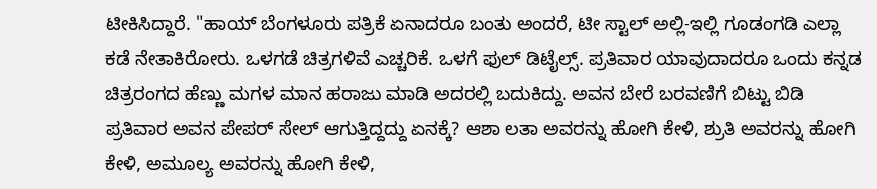ಟೀಕಿಸಿದ್ದಾರೆ. "ಹಾಯ್ ಬೆಂಗಳೂರು ಪತ್ರಿಕೆ ಏನಾದರೂ ಬಂತು ಅಂದರೆ, ಟೀ ಸ್ಟಾಲ್ ಅಲ್ಲಿ-ಇಲ್ಲಿ ಗೂಡಂಗಡಿ ಎಲ್ಲಾ ಕಡೆ ನೇತಾಕಿರೋರು. ಒಳಗಡೆ ಚಿತ್ರಗಳಿವೆ ಎಚ್ಚರಿಕೆ. ಒಳಗೆ ಫುಲ್ ಡಿಟೈಲ್ಸ್. ಪ್ರತಿವಾರ ಯಾವುದಾದರೂ ಒಂದು ಕನ್ನಡ ಚಿತ್ರರಂಗದ ಹೆಣ್ಣು ಮಗಳ ಮಾನ ಹರಾಜು ಮಾಡಿ ಅದರಲ್ಲಿ ಬದುಕಿದ್ದು. ಅವನ ಬೇರೆ ಬರವಣಿಗೆ ಬಿಟ್ಟು ಬಿಡಿ ಪ್ರತಿವಾರ ಅವನ ಪೇಪರ್ ಸೇಲ್ ಆಗುತ್ತಿದ್ದದ್ದು ಏನಕ್ಕೆ? ಆಶಾ ಲತಾ ಅವರನ್ನು ಹೋಗಿ ಕೇಳಿ, ಶ್ರುತಿ ಅವರನ್ನು ಹೋಗಿ ಕೇಳಿ, ಅಮೂಲ್ಯ ಅವರನ್ನು ಹೋಗಿ ಕೇಳಿ,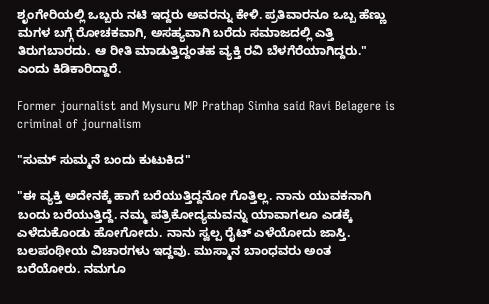ಶೃಂಗೇರಿಯಲ್ಲಿ ಒಬ್ಬರು ನಟಿ ಇದ್ದರು ಅವರನ್ನು ಕೇಳಿ. ಪ್ರತಿವಾರನೂ ಒಬ್ಬ ಹೆಣ್ಣು ಮಗಳ ಬಗ್ಗೆ ರೋಚಕವಾಗಿ, ಅಸಹ್ಯವಾಗಿ ಬರೆದು ಸಮಾಜದಲ್ಲಿ ಎತ್ತಿ ತಿರುಗಬಾರದು. ಆ ರೀತಿ ಮಾಡುತ್ತಿದ್ದಂತಹ ವ್ಯಕ್ತಿ ರವಿ ಬೆಳಗೆರೆಯಾಗಿದ್ದರು." ಎಂದು ಕಿಡಿಕಾರಿದ್ದಾರೆ.

Former journalist and Mysuru MP Prathap Simha said Ravi Belagere is criminal of journalism

"ಸುಮ್ ಸುಮ್ಮನೆ ಬಂದು ಕುಟುಕಿದ"

"ಈ ವ್ಯಕ್ತಿ ಅದೇನಕ್ಕೆ ಹಾಗೆ ಬರೆಯುತ್ತಿದ್ದನೋ ಗೊತ್ತಿಲ್ಲ. ನಾನು ಯುವಕನಾಗಿ ಬಂದು ಬರೆಯುತ್ತಿದ್ದೆ. ನಮ್ಮ ಪತ್ರಿಕೋದ್ಯಮವನ್ನು ಯಾವಾಗಲೂ ಎಡಕ್ಕೆ ಎಳೆದುಕೊಂಡು ಹೋಗೋದು. ನಾನು ಸ್ವಲ್ಪ ರೈಟ್‌ ಎಳೆಯೋದು ಜಾಸ್ತಿ. ಬಲಪಂಥೀಯ ವಿಚಾರಗಳು ಇದ್ದವು. ಮುಸ್ಮಾನ ಬಾಂಧವರು ಅಂತ ಬರೆಯೋರು. ನಮಗೂ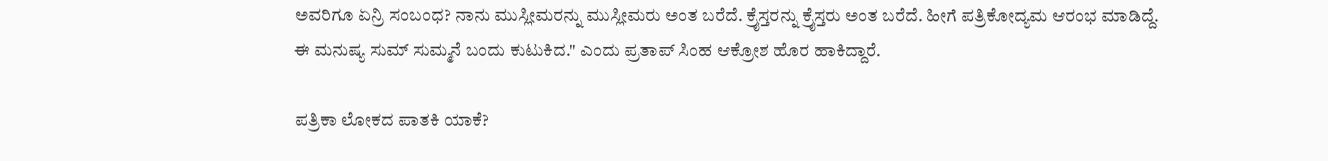ಅವರಿಗೂ ಏನ್ರಿ ಸಂಬಂಧ? ನಾನು ಮುಸ್ಲೀಮರನ್ನು ಮುಸ್ಲೀಮರು ಅಂತ ಬರೆದೆ. ಕ್ರೈಸ್ತರನ್ನು ಕ್ರೈಸ್ತರು ಅಂತ ಬರೆದೆ. ಹೀಗೆ ಪತ್ರಿಕೋದ್ಯಮ ಆರಂಭ ಮಾಡಿದ್ದೆ. ಈ ಮನುಷ್ಯ ಸುಮ್ ಸುಮ್ಮನೆ ಬಂದು ಕುಟುಕಿದ." ಎಂದು ಪ್ರತಾಪ್ ಸಿಂಹ ಆಕ್ರೋಶ ಹೊರ ಹಾಕಿದ್ದಾರೆ.

ಪತ್ರಿಕಾ ಲೋಕದ ಪಾತಕಿ ಯಾಕೆ?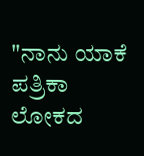"ನಾನು ಯಾಕೆ ಪತ್ರಿಕಾ ಲೋಕದ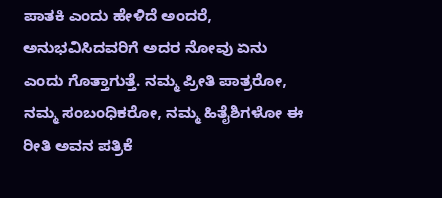ಪಾತಕಿ ಎಂದು ಹೇಳಿದೆ ಅಂದರೆ, ಅನುಭವಿಸಿದವರಿಗೆ ಅದರ ನೋವು ಏನು ಎಂದು ಗೊತ್ತಾಗುತ್ತೆ. ನಮ್ಮ ಪ್ರೀತಿ ಪಾತ್ರರೋ, ನಮ್ಮ ಸಂಬಂಧಿಕರೋ, ನಮ್ಮ ಹಿತೈಶಿಗಳೋ ಈ ರೀತಿ ಅವನ ಪತ್ರಿಕೆ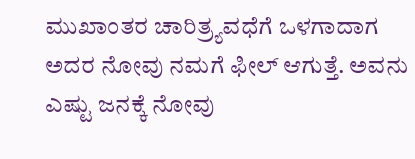ಮುಖಾಂತರ ಚಾರಿತ್ರ್ಯವಧೆಗೆ ಒಳಗಾದಾಗ ಅದರ ನೋವು ನಮಗೆ ಫೀಲ್ ಆಗುತ್ತೆ. ಅವನು ಎಷ್ಟು ಜನಕ್ಕೆ ನೋವು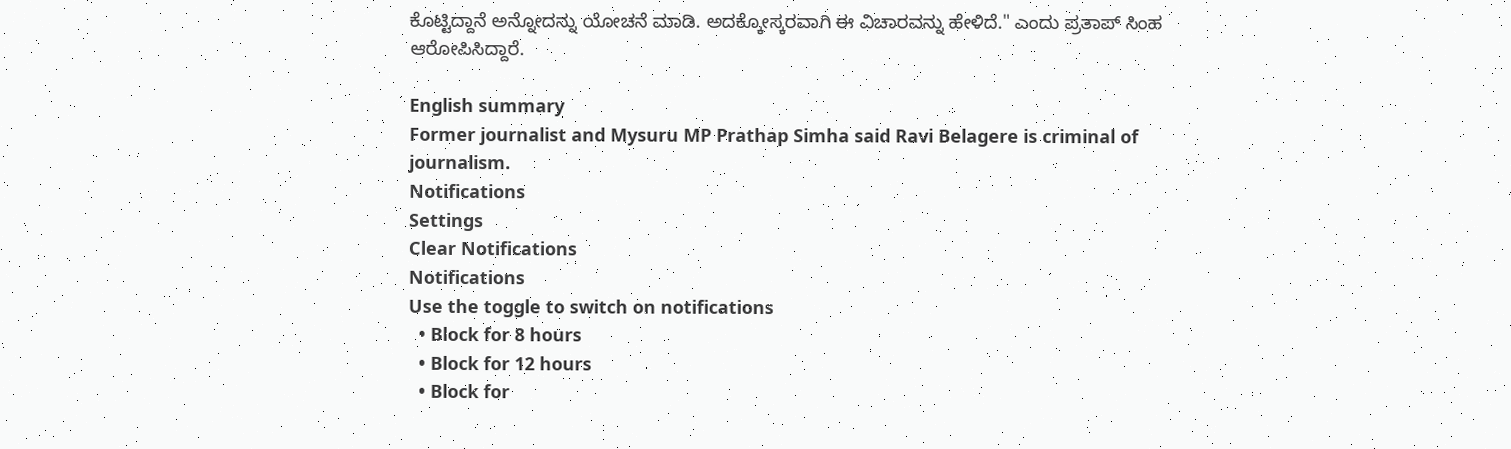ಕೊಟ್ಟಿದ್ದಾನೆ ಅನ್ನೋದನ್ನು ಯೋಚನೆ ಮಾಡಿ. ಅದಕ್ಕೋಸ್ಕರವಾಗಿ ಈ ವಿಚಾರವನ್ನು ಹೇಳಿದೆ." ಎಂದು ಪ್ರತಾಪ್ ಸಿಂಹ ಆರೋಪಿಸಿದ್ದಾರೆ.

English summary
Former journalist and Mysuru MP Prathap Simha said Ravi Belagere is criminal of journalism.
Notifications
Settings
Clear Notifications
Notifications
Use the toggle to switch on notifications
  • Block for 8 hours
  • Block for 12 hours
  • Block for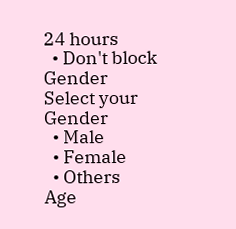24 hours
  • Don't block
Gender
Select your Gender
  • Male
  • Female
  • Others
Age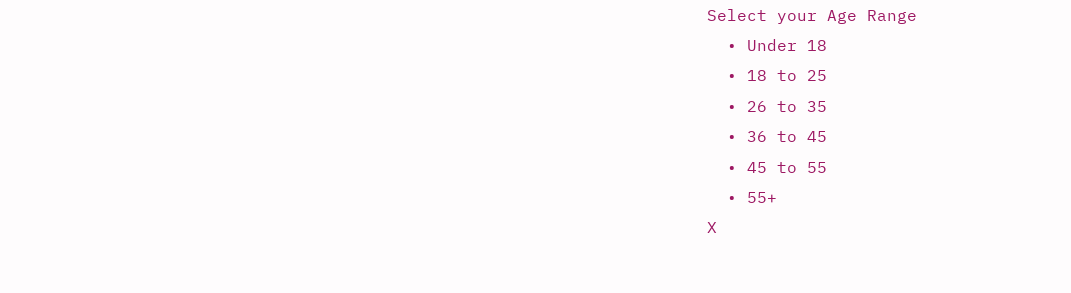Select your Age Range
  • Under 18
  • 18 to 25
  • 26 to 35
  • 36 to 45
  • 45 to 55
  • 55+
X